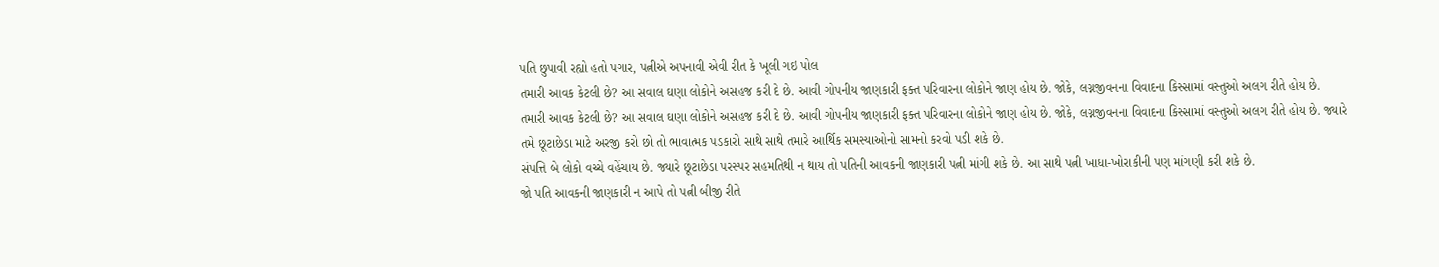પતિ છુપાવી રહ્યો હતો પગાર, પત્નીએ અપનાવી એવી રીત કે ખૂલી ગઇ પોલ
તમારી આવક કેટલી છે? આ સવાલ ઘણા લોકોને અસહજ કરી દે છે. આવી ગોપનીય જાણકારી ફક્ત પરિવારના લોકોને જાણ હોય છે. જોકે, લગ્નજીવનના વિવાદના કિસ્સામાં વસ્તુઓ અલગ રીતે હોય છે.
તમારી આવક કેટલી છે? આ સવાલ ઘણા લોકોને અસહજ કરી દે છે. આવી ગોપનીય જાણકારી ફક્ત પરિવારના લોકોને જાણ હોય છે. જોકે, લગ્નજીવનના વિવાદના કિસ્સામાં વસ્તુઓ અલગ રીતે હોય છે. જ્યારે તમે છૂટાછેડા માટે અરજી કરો છો તો ભાવાત્મક પડકારો સાથે સાથે તમારે આર્થિક સમસ્યાઓનો સામનો કરવો પડી શકે છે.
સંપત્તિ બે લોકો વચ્ચે વહેંચાય છે. જ્યારે છૂટાછેડા પરસ્પર સહમતિથી ન થાય તો પતિની આવકની જાણકારી પત્ની માંગી શકે છે. આ સાથે પત્ની ખાધા-ખોરાકીની પણ માંગણી કરી શકે છે.
જો પતિ આવકની જાણકારી ન આપે તો પત્ની બીજી રીતે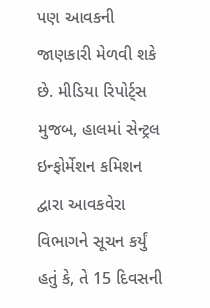પણ આવકની જાણકારી મેળવી શકે છે. મીડિયા રિપોર્ટ્સ મુજબ, હાલમાં સેન્ટ્રલ ઇન્ફોર્મેશન કમિશન દ્વારા આવકવેરા વિભાગને સૂચન કર્યું હતું કે, તે 15 દિવસની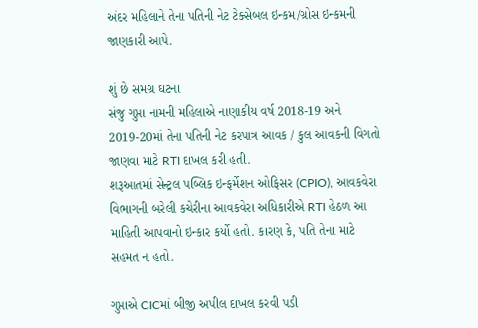અંદર મહિલાને તેના પતિની નેટ ટેક્સેબલ ઇન્કમ/ગ્રોસ ઇન્કમની જાણકારી આપે.

શું છે સમગ્ર ઘટના
સંજુ ગુપ્તા નામની મહિલાએ નાણાકીય વર્ષ 2018-19 અને 2019-20માં તેના પતિની નેટ કરપાત્ર આવક / કુલ આવકની વિગતો જાણવા માટે RTI દાખલ કરી હતી.
શરૂઆતમાં સેન્ટ્રલ પબ્લિક ઇન્ફર્મેશન ઓફિસર (CPIO), આવકવેરા વિભાગની બરેલી કચેરીના આવકવેરા અધિકારીએ RTI હેઠળ આ માહિતી આપવાનો ઇન્કાર કર્યો હતો. કારણ કે, પતિ તેના માટે સહમત ન હતો.

ગુપ્તાએ CICમાં બીજી અપીલ દાખલ કરવી પડી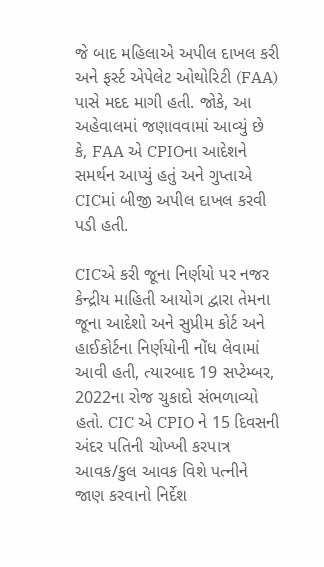જે બાદ મહિલાએ અપીલ દાખલ કરી અને ફર્સ્ટ એપેલેટ ઓથોરિટી (FAA) પાસે મદદ માગી હતી. જોકે, આ અહેવાલમાં જણાવવામાં આવ્યું છે કે, FAA એ CPIOના આદેશને સમર્થન આપ્યું હતું અને ગુપ્તાએ CICમાં બીજી અપીલ દાખલ કરવી પડી હતી.

CICએ કરી જૂના નિર્ણયો પર નજર
કેન્દ્રીય માહિતી આયોગ દ્વારા તેમના જૂના આદેશો અને સુપ્રીમ કોર્ટ અને હાઈકોર્ટના નિર્ણયોની નોંધ લેવામાં આવી હતી, ત્યારબાદ 19 સપ્ટેમ્બર, 2022ના રોજ ચુકાદો સંભળાવ્યો હતો. CIC એ CPIO ને 15 દિવસની અંદર પતિની ચોખ્ખી કરપાત્ર આવક/કુલ આવક વિશે પત્નીને જાણ કરવાનો નિર્દેશ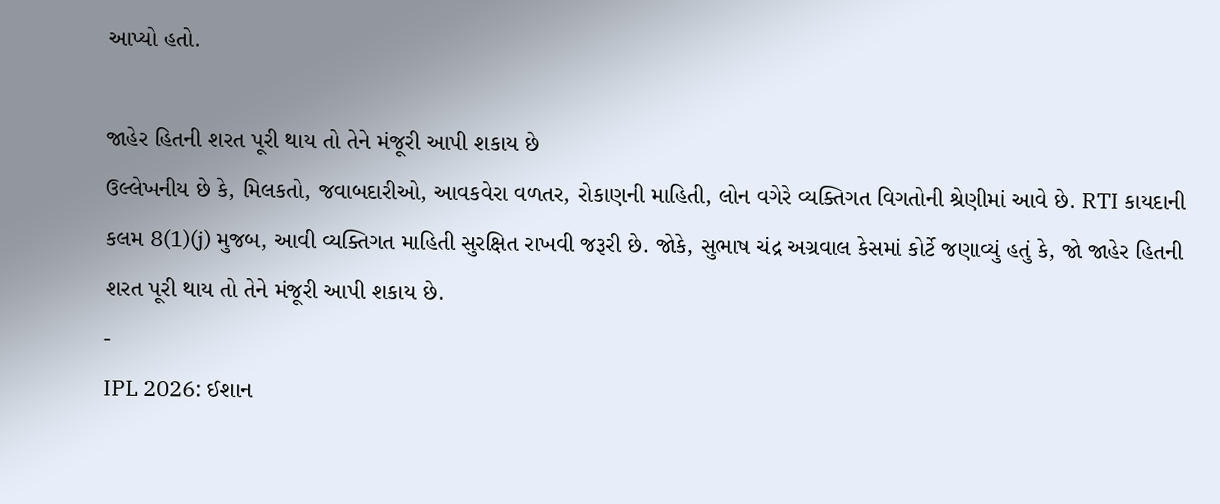આપ્યો હતો.

જાહેર હિતની શરત પૂરી થાય તો તેને મંજૂરી આપી શકાય છે
ઉલ્લેખનીય છે કે, મિલકતો, જવાબદારીઓ, આવકવેરા વળતર, રોકાણની માહિતી, લોન વગેરે વ્યક્તિગત વિગતોની શ્રેણીમાં આવે છે. RTI કાયદાની કલમ 8(1)(j) મુજબ, આવી વ્યક્તિગત માહિતી સુરક્ષિત રાખવી જરૂરી છે. જોકે, સુભાષ ચંદ્ર અગ્રવાલ કેસમાં કોર્ટે જણાવ્યું હતું કે, જો જાહેર હિતની શરત પૂરી થાય તો તેને મંજૂરી આપી શકાય છે.
-
IPL 2026: ઈશાન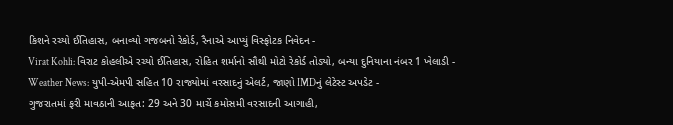કિશને રચ્યો ઈતિહાસ, બનાવ્યો ગજબનો રેકોર્ડ, રૈનાએ આપ્યું વિસ્ફોટક નિવેદન -
Virat Kohli: વિરાટ કોહલીએ રચ્યો ઈતિહાસ, રોહિત શર્માનો સૌથી મોટો રેકોર્ડ તોડ્યો, બન્યા દુનિયાના નંબર 1 ખેલાડી -
Weather News: યુપી-એમપી સહિત 10 રાજ્યોમાં વરસાદનું એલર્ટ, જાણો IMDનું લેટેસ્ટ અપડેટ -
ગુજરાતમાં ફરી માવઠાની આફત: 29 અને 30 માર્ચે કમોસમી વરસાદની આગાહી,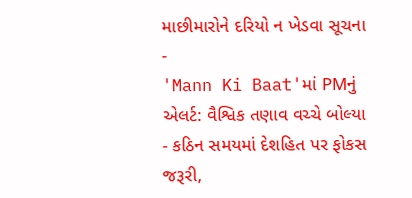માછીમારોને દરિયો ન ખેડવા સૂચના -
'Mann Ki Baat'માં PMનું એલર્ટ: વૈશ્વિક તણાવ વચ્ચે બોલ્યા - કઠિન સમયમાં દેશહિત પર ફોકસ જરૂરી,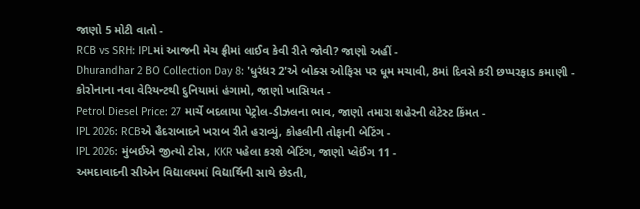જાણો 5 મોટી વાતો -
RCB vs SRH: IPLમાં આજની મેચ ફ્રીમાં લાઈવ કેવી રીતે જોવી? જાણો અહીં -
Dhurandhar 2 BO Collection Day 8: 'ધુરંધર 2'એ બોક્સ ઓફિસ પર ધૂમ મચાવી, 8માં દિવસે કરી છપ્પરફાડ કમાણી -
કોરોનાના નવા વેરિયન્ટથી દુનિયામાં હંગામો, જાણો ખાસિયત -
Petrol Diesel Price: 27 માર્ચે બદલાયા પેટ્રોલ-ડીઝલના ભાવ, જાણો તમારા શહેરની લેટેસ્ટ કિંમત -
IPL 2026: RCBએ હૈદરાબાદને ખરાબ રીતે હરાવ્યું, કોહલીની તોફાની બેટિંગ -
IPL 2026: મુંબઈએ જીત્યો ટોસ, KKR પહેલા કરશે બેટિંગ, જાણો પ્લેઈંગ 11 -
અમદાવાદની સીએન વિદ્યાલયમાં વિદ્યાર્થિની સાથે છેડતી,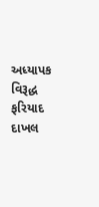અધ્યાપક વિરૂદ્ધ ફરિયાદ દાખલ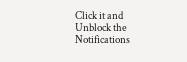Click it and Unblock the Notifications